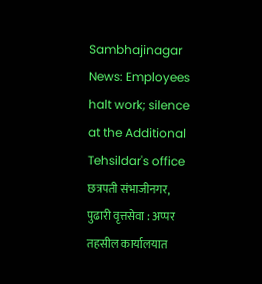Sambhajinagar News: Employees halt work; silence at the Additional Tehsildar's office
छत्रपती संभाजीनगर, पुढारी वृत्तसेवा : अप्पर तहसील कार्यालयात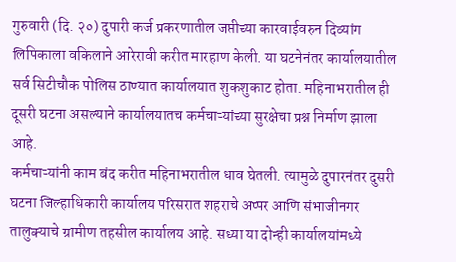गुरुवारी (दि. २०) दुपारी कर्ज प्रकरणातील जप्तीच्या कारवाईवरुन दिव्यांग लिपिकाला वकिलाने आरेरावी करीत मारहाण केली. या घटनेनंतर कार्यालयातील सर्व सिटीचौक पोलिस ठाण्यात कार्यालयात शुकशुकाट होता. महिनाभरातील ही दूसरी घटना असल्याने कार्यालयातच कर्मचाऱ्यांच्या सुरक्षेचा प्रश्न निर्माण झाला आहे.
कर्मचाऱ्यांनी काम बंद करीत महिनाभरातील धाव घेतली. त्यामुळे दुपारनंतर दुसरी घटना जिल्हाधिकारी कार्यालय परिसरात शहराचे अप्पर आणि संभाजीनगर तालुक्याचे ग्रामीण तहसील कार्यालय आहे. सध्या या दोन्ही कार्यालयांमध्ये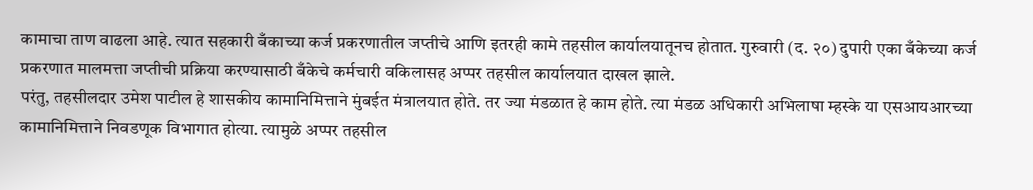कामाचा ताण वाढला आहे. त्यात सहकारी बँकाच्या कर्ज प्रकरणातील जप्तीचे आणि इतरही कामे तहसील कार्यालयातूनच होतात. गुरुवारी (द. २०) दुपारी एका बँकेच्या कर्ज प्रकरणात मालमत्ता जप्तीची प्रक्रिया करण्यासाठी बँकेचे कर्मचारी वकिलासह अप्पर तहसील कार्यालयात दाखल झाले.
परंतु, तहसीलदार उमेश पाटील हे शासकीय कामानिमित्ताने मुंबईत मंत्रालयात होते. तर ज्या मंडळात हे काम होते. त्या मंडळ अधिकारी अभिलाषा म्हस्के या एसआयआरच्या कामानिमित्ताने निवडणूक विभागात होत्या. त्यामुळे अप्पर तहसील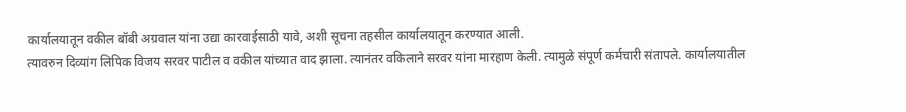कार्यालयातून वकील बॉबी अग्रवाल यांना उद्या कारवाईसाठी यावे, अशी सूचना तहसील कार्यालयातून करण्यात आली.
त्यावरुन दिव्यांग लिपिक विजय सरवर पाटील व वकील यांच्यात वाद झाला. त्यानंतर वकिलाने सरवर यांना मारहाण केली. त्यामुळे संपूर्ण कर्मचारी संतापले. कार्यालयातील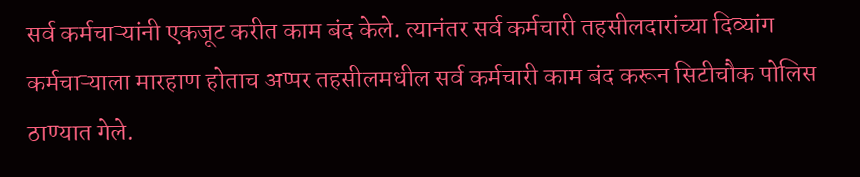सर्व कर्मचाऱ्यांनी एकजूट करीत काम बंद केले. त्यानंतर सर्व कर्मचारी तहसीलदारांच्या दिव्यांग कर्मचाऱ्याला मारहाण होताच अप्पर तहसीलमधील सर्व कर्मचारी काम बंद करून सिटीचौक पोलिस ठाण्यात गेले.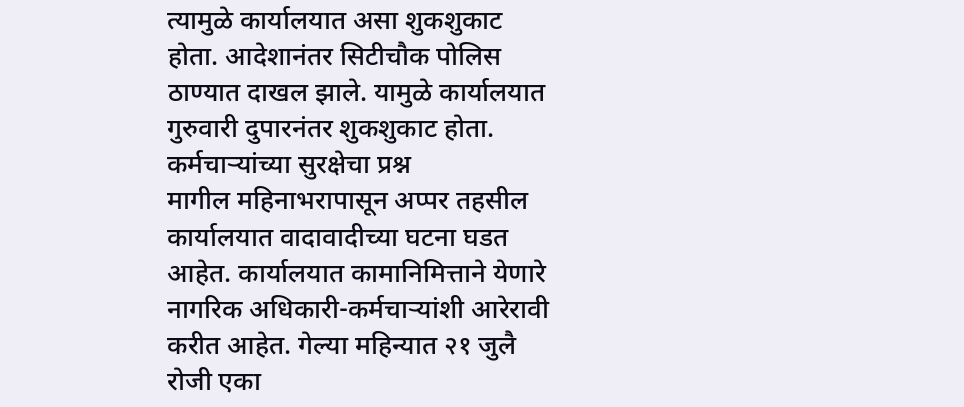त्यामुळे कार्यालयात असा शुकशुकाट होता. आदेशानंतर सिटीचौक पोलिस ठाण्यात दाखल झाले. यामुळे कार्यालयात गुरुवारी दुपारनंतर शुकशुकाट होता.
कर्मचाऱ्यांच्या सुरक्षेचा प्रश्न
मागील महिनाभरापासून अप्पर तहसील कार्यालयात वादावादीच्या घटना घडत आहेत. कार्यालयात कामानिमित्ताने येणारे नागरिक अधिकारी-कर्मचाऱ्यांशी आरेरावी करीत आहेत. गेल्या महिन्यात २१ जुलै रोजी एका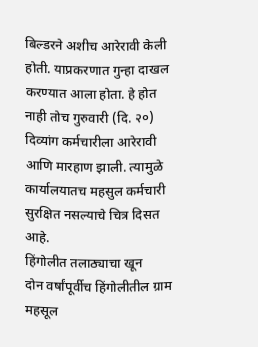बिल्डरने अशीच आरेरावी केली होती. याप्रकरणात गुन्हा दाखल करण्यात आला होता. हे होत नाही तोच गुरुवारी (दि. २०) दिव्यांग कर्मचारीला आरेरावी आणि मारहाण झाली. त्यामुळे कार्यालयातच महसुल कर्मचारी सुरक्षित नसल्याचे चित्र दिसत आहे.
हिंगोलीत तलाठ्याचा खून
दोन वर्षांपूर्वीच हिंगोलीतील ग्राम महसूल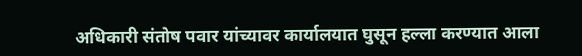अधिकारी संतोष पवार यांच्यावर कार्यालयात घुसून हल्ला करण्यात आला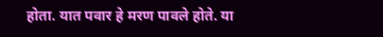होता. यात पवार हे मरण पावले होते. या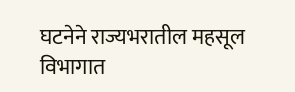घटनेने राज्यभरातील महसूल विभागात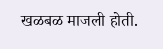खळबळ माजली होती.